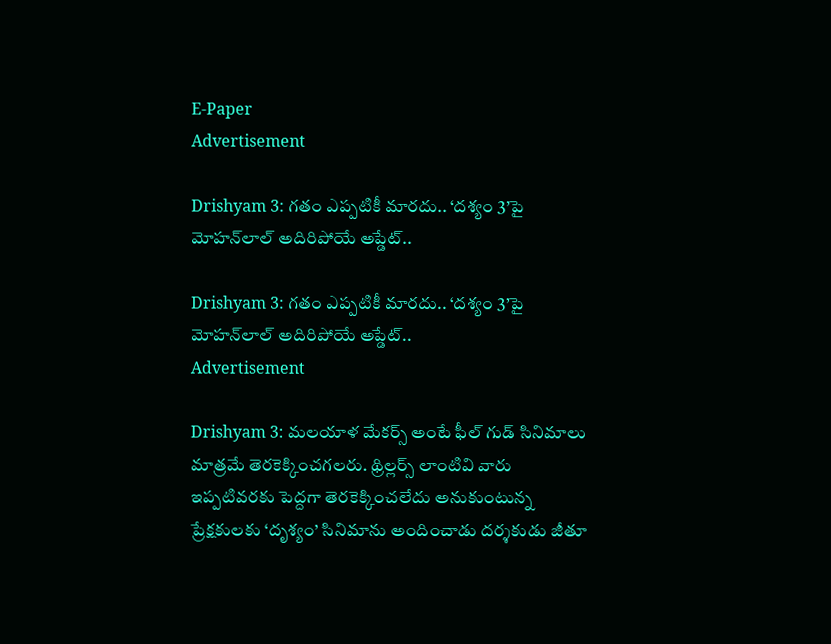E-Paper
Advertisement

Drishyam 3: గతం ఎప్పటికీ మారదు.. ‘దశ్యం 3’పై మోహన్‌లాల్ అదిరిపోయే అప్డేట్..

Drishyam 3: గతం ఎప్పటికీ మారదు.. ‘దశ్యం 3’పై మోహన్‌లాల్ అదిరిపోయే అప్డేట్..
Advertisement

Drishyam 3: మలయాళ మేకర్స్ అంటే ఫీల్ గుడ్ సినిమాలు మాత్రమే తెరకెక్కించగలరు. థ్రిల్లర్స్ లాంటివి వారు ఇప్పటివరకు పెద్దగా తెరకెక్కించలేదు అనుకుంటున్న ప్రేక్షకులకు ‘దృశ్యం’ సినిమాను అందించాడు దర్శకుడు జీతూ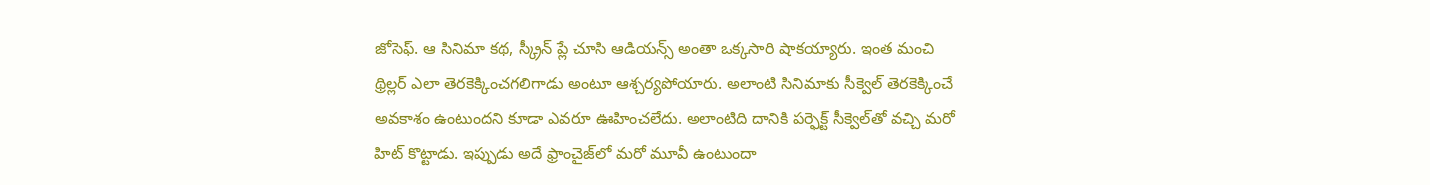జోసెఫ్. ఆ సినిమా కథ, స్క్రీన్ ప్లే చూసి ఆడియన్స్ అంతా ఒక్కసారి షాకయ్యారు. ఇంత మంచి థ్రిల్లర్ ఎలా తెరకెక్కించగలిగాడు అంటూ ఆశ్చర్యపోయారు. అలాంటి సినిమాకు సీక్వెల్ తెరకెక్కించే అవకాశం ఉంటుందని కూడా ఎవరూ ఊహించలేదు. అలాంటిది దానికి పర్ఫెక్ట్ సీక్వెల్‌తో వచ్చి మరో హిట్ కొట్టాడు. ఇప్పుడు అదే ఫ్రాంచైజ్‌లో మరో మూవీ ఉంటుందా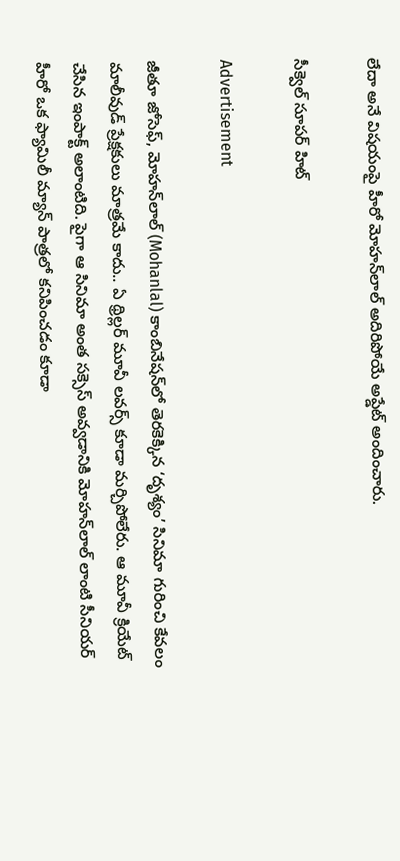లేదా అనే విషయంపై హీరో మోహన్‌లాల్ అదిరిపోయే అప్డేట్ అందించారు.

సీక్వెల్ సూపర్ హిట్

Advertisement

జీతూ జోసెఫ్, మోహన్‌లాల్ (Mohanlal) కాంబినేషన్‌లో తెరకెక్కిన ‘దృశ్యం’ సినిమా గురించి కేవలం మాలీవుడ్ ప్రేక్షకులు మాత్రమే కాదు.. ఏ థ్రిల్లర్ మూవీ లవర్స్ కూడా మర్చిపోలేరు. ఆ మూవీ క్రియేట్ చేసిన ఇంపాక్ట్ అలాంటిది. పైగా ఆ సినిమా అంత సక్సెస్ అవ్వడానికి మోహన్‌లాల్ లాంటి సీనియర్ హీరో ఒక ఫ్యామిలీ మ్యాన్ పాత్రలో కనిపించడం కూడా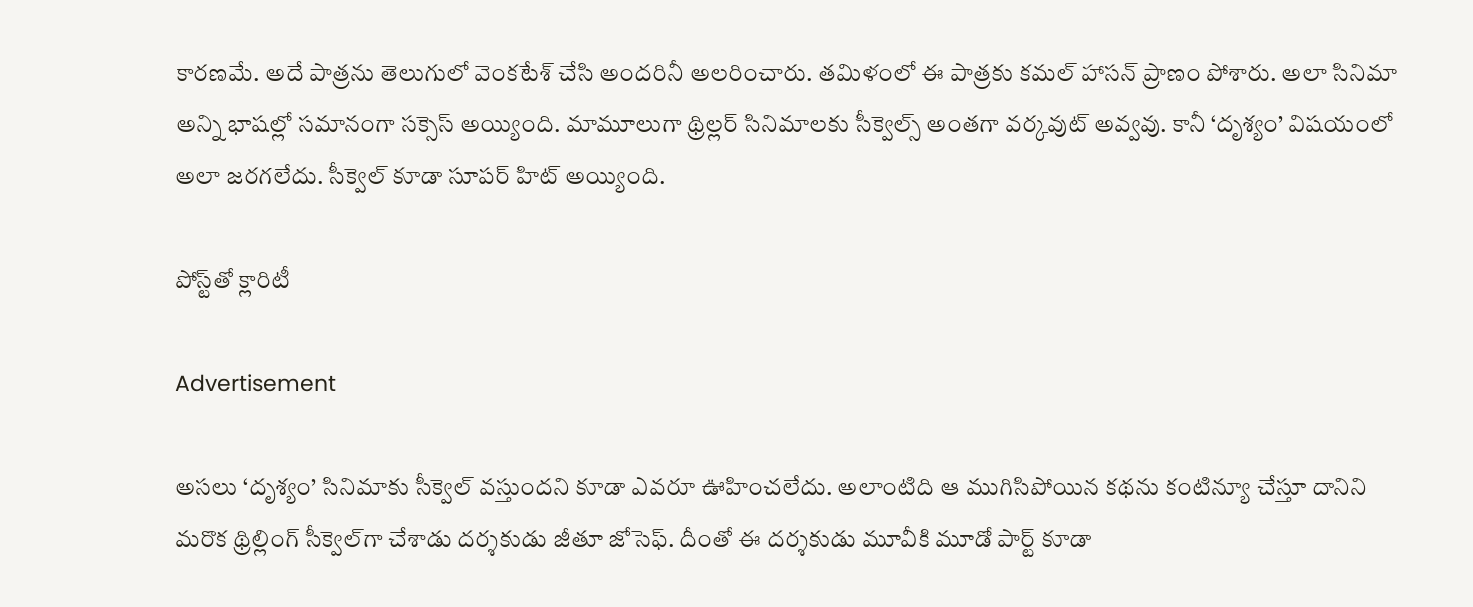కారణమే. అదే పాత్రను తెలుగులో వెంకటేశ్ చేసి అందరినీ అలరించారు. తమిళంలో ఈ పాత్రకు కమల్ హాసన్ ప్రాణం పోశారు. అలా సినిమా అన్ని భాషల్లో సమానంగా సక్సెస్ అయ్యింది. మామూలుగా థ్రిల్లర్ సినిమాలకు సీక్వెల్స్ అంతగా వర్కవుట్ అవ్వవు. కానీ ‘దృశ్యం’ విషయంలో అలా జరగలేదు. సీక్వెల్ కూడా సూపర్ హిట్ అయ్యింది.

పోస్ట్‌తో క్లారిటీ

Advertisement

అసలు ‘దృశ్యం’ సినిమాకు సీక్వెల్ వస్తుందని కూడా ఎవరూ ఊహించలేదు. అలాంటిది ఆ ముగిసిపోయిన కథను కంటిన్యూ చేస్తూ దానిని మరొక థ్రిల్లింగ్ సీక్వెల్‌గా చేశాడు దర్శకుడు జీతూ జోసెఫ్. దీంతో ఈ దర్శకుడు మూవీకి మూడో పార్ట్ కూడా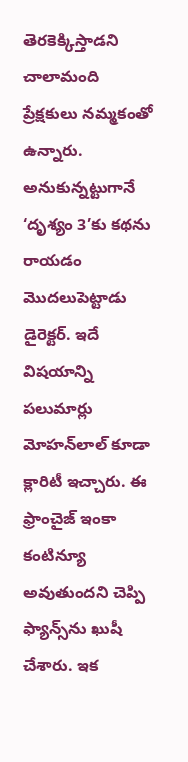తెరకెక్కిస్తాడని చాలామంది ప్రేక్షకులు నమ్మకంతో ఉన్నారు. అనుకున్నట్టుగానే ‘దృశ్యం 3’కు కథను రాయడం మొదలుపెట్టాడు డైరెక్టర్. ఇదే విషయాన్ని పలుమార్లు మోహన్‌లాల్ కూడా క్లారిటీ ఇచ్చారు. ఈ ఫ్రాంచైజ్ ఇంకా కంటిన్యూ అవుతుందని చెప్పి ఫ్యాన్స్‌ను ఖుషీ చేశారు. ఇక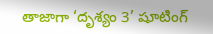తాజాగా ‘దృశ్యం 3’ షూటింగ్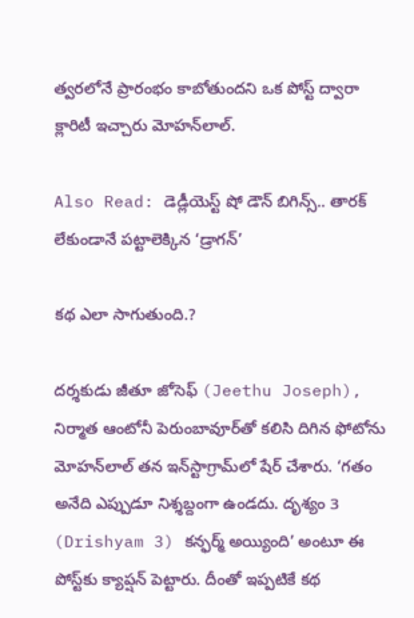త్వరలోనే ప్రారంభం కాబోతుందని ఒక పోస్ట్ ద్వారా క్లారిటీ ఇచ్చారు మోహన్‌లాల్.

Also Read: డెడ్లీయెస్ట్ షో డౌన్ బిగిన్స్.. తారక్ లేకుండానే పట్టాలెక్కిన ‘డ్రాగన్’

కథ ఎలా సాగుతుంది.?

దర్శకుడు జీతూ జోసెఫ్ (Jeethu Joseph), నిర్మాత ఆంటోనీ పెరుంబావూర్‌తో కలిసి దిగిన ఫోటోను మోహన్‌లాల్ తన ఇన్‌స్టాగ్రామ్‌లో షేర్ చేశారు. ‘గతం అనేది ఎప్పుడూ నిశ్శబ్దంగా ఉండదు. దృశ్యం 3 (Drishyam 3) కన్ఫర్మ్ అయ్యింది’ అంటూ ఈ పోస్ట్‌కు క్యాప్షన్ పెట్టారు. దీంతో ఇప్పటికే కథ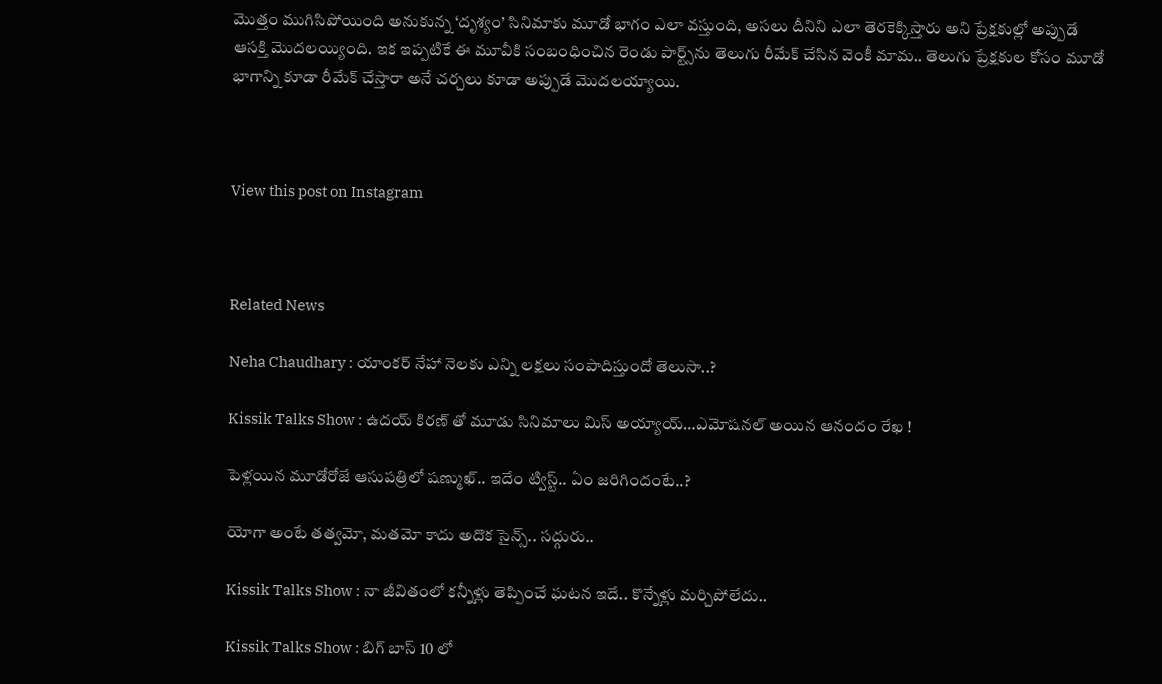మొత్తం ముగిసిపోయింది అనుకున్న ‘దృశ్యం’ సినిమాకు మూడో భాగం ఎలా వస్తుంది, అసలు దీనిని ఎలా తెరకెక్కిస్తారు అని ప్రేక్షకుల్లో అప్పుడే ఆసక్తి మొదలయ్యింది. ఇక ఇప్పటికే ఈ మూవీకి సంబంధించిన రెండు పార్ట్స్‌ను తెలుగు రీమేక్ చేసిన వెంకీ మామ.. తెలుగు ప్రేక్షకుల కోసం మూడో భాగాన్ని కూడా రీమేక్ చేస్తారా అనే చర్చలు కూడా అప్పుడే మొదలయ్యాయి.



View this post on Instagram



Related News

Neha Chaudhary : యాంకర్ నేహా నెలకు ఎన్ని లక్షలు సంపాదిస్తుందో తెలుసా..?

Kissik Talks Show : ఉదయ్ కిరణ్ తో మూడు సినిమాలు మిస్ అయ్యాయ్…ఎమోషనల్ అయిన ఆనందం రేఖ !

పెళ్లయిన మూడోరోజే ఆసుపత్రిలో షణ్ముఖ్.. ఇదేం ట్విస్ట్.. ఏం జరిగిందంటే..?

యోగా అంటే తత్వమో, మతమో కాదు అదొక సైన్స్.. సద్గురు..

Kissik Talks Show : నా జీవితంలో కన్నీళ్లు తెప్పించే ఘటన ఇదే.. కొన్నేళ్లు మర్చిపోలేదు..

Kissik Talks Show : బిగ్ బాస్ 10 లో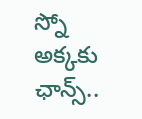స్నో అక్కకు ఛాన్స్..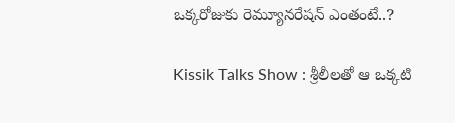ఒక్కరోజుకు రెమ్యూనరేషన్ ఎంతంటే..?

Kissik Talks Show : శ్రీలీలతో ఆ ఒక్కటి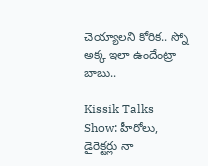చెయ్యాలని కోరిక.. స్నో అక్క ఇలా ఉందేంట్రా బాబు..

Kissik Talks Show: హీరోలు, డైరెక్టర్లు నా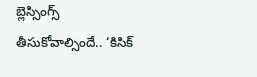బ్లెస్సింగ్స్ తీసుకోవాల్సిందే.. ‘కిసిక్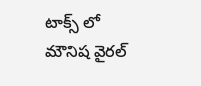టాక్స్ లో మౌనిష వైరల్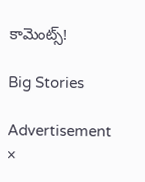కామెంట్స్!

Big Stories

Advertisement
×